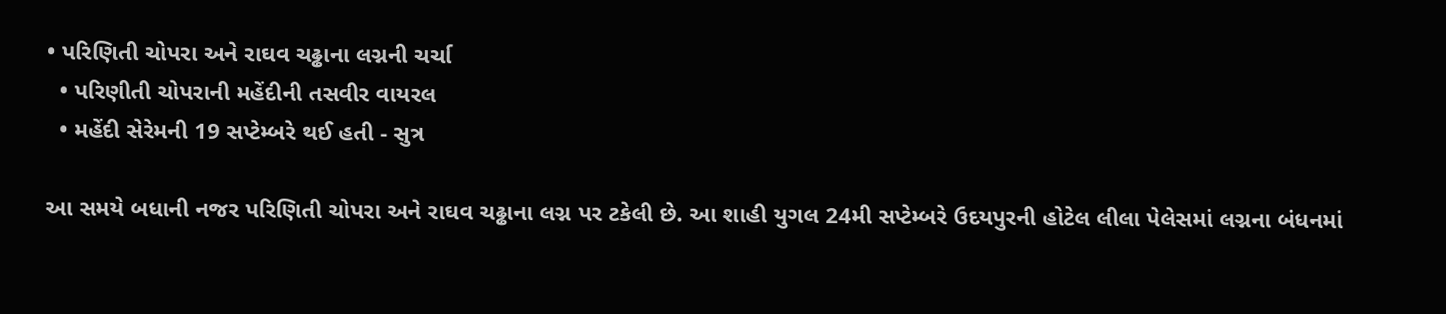• પરિણિતી ચોપરા અને રાઘવ ચઢ્ઢાના લગ્નની ચર્ચા
  • પરિણીતી ચોપરાની મહેંદીની તસવીર વાયરલ
  • મહેંદી સેરેમની 19 સપ્ટેમ્બરે થઈ હતી - સુત્ર

આ સમયે બધાની નજર પરિણિતી ચોપરા અને રાઘવ ચઢ્ઢાના લગ્ન પર ટકેલી છે. આ શાહી યુગલ 24મી સપ્ટેમ્બરે ઉદયપુરની હોટેલ લીલા પેલેસમાં લગ્નના બંધનમાં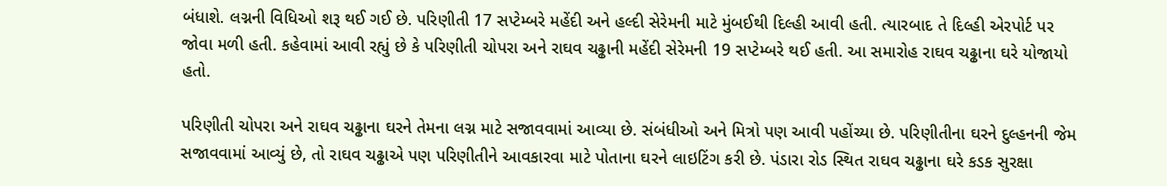બંધાશે. લગ્નની વિધિઓ શરૂ થઈ ગઈ છે. પરિણીતી 17 સપ્ટેમ્બરે મહેંદી અને હલ્દી સેરેમની માટે મુંબઈથી દિલ્હી આવી હતી. ત્યારબાદ તે દિલ્હી એરપોર્ટ પર જોવા મળી હતી. કહેવામાં આવી રહ્યું છે કે પરિણીતી ચોપરા અને રાઘવ ચઢ્ઢાની મહેંદી સેરેમની 19 સપ્ટેમ્બરે થઈ હતી. આ સમારોહ રાઘવ ચઢ્ઢાના ઘરે યોજાયો હતો.

પરિણીતી ચોપરા અને રાઘવ ચઢ્ઢાના ઘરને તેમના લગ્ન માટે સજાવવામાં આવ્યા છે. સંબંધીઓ અને મિત્રો પણ આવી પહોંચ્યા છે. પરિણીતીના ઘરને દુલ્હનની જેમ સજાવવામાં આવ્યું છે, તો રાઘવ ચઢ્ઢાએ પણ પરિણીતીને આવકારવા માટે પોતાના ઘરને લાઇટિંગ કરી છે. પંડારા રોડ સ્થિત રાઘવ ચઢ્ઢાના ઘરે કડક સુરક્ષા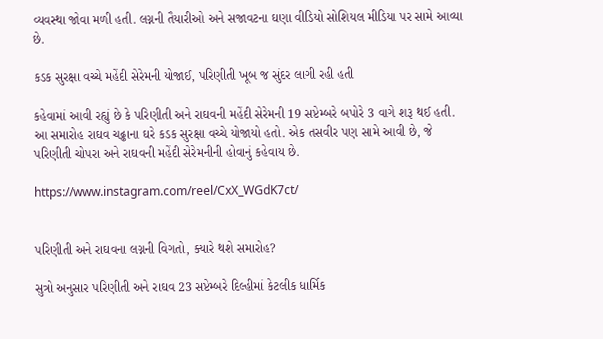વ્યવસ્થા જોવા મળી હતી. લગ્નની તૈયારીઓ અને સજાવટના ઘણા વીડિયો સોશિયલ મીડિયા પર સામે આવ્યા છે.

કડક સુરક્ષા વચ્ચે મહેંદી સેરેમની યોજાઈ, પરિણીતી ખૂબ જ સુંદર લાગી રહી હતી

કહેવામાં આવી રહ્યું છે કે પરિણીતી અને રાઘવની મહેંદી સેરેમની 19 સપ્ટેમ્બરે બપોરે 3 વાગે શરૂ થઈ હતી. આ સમારોહ રાઘવ ચઢ્ઢાના ઘરે કડક સુરક્ષા વચ્ચે યોજાયો હતો. એક તસવીર પણ સામે આવી છે, જે પરિણીતી ચોપરા અને રાઘવની મહેંદી સેરેમનીની હોવાનું કહેવાય છે.

https://www.instagram.com/reel/CxX_WGdK7ct/


પરિણીતી અને રાઘવના લગ્નની વિગતો, ક્યારે થશે સમારોહ?

સુત્રો અનુસાર પરિણીતી અને રાઘવ 23 સપ્ટેમ્બરે દિલ્હીમાં કેટલીક ધાર્મિક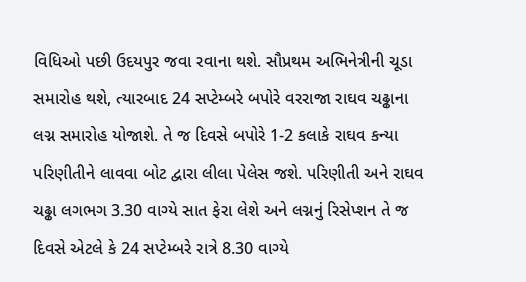વિધિઓ પછી ઉદયપુર જવા રવાના થશે. સૌપ્રથમ અભિનેત્રીની ચૂડા સમારોહ થશે, ત્યારબાદ 24 સપ્ટેમ્બરે બપોરે વરરાજા રાઘવ ચઢ્ઢાના લગ્ન સમારોહ યોજાશે. તે જ દિવસે બપોરે 1-2 કલાકે રાઘવ કન્યા પરિણીતીને લાવવા બોટ દ્વારા લીલા પેલેસ જશે. પરિણીતી અને રાઘવ ચઢ્ઢા લગભગ 3.30 વાગ્યે સાત ફેરા લેશે અને લગ્નનું રિસેપ્શન તે જ દિવસે એટલે કે 24 સપ્ટેમ્બરે રાત્રે 8.30 વાગ્યે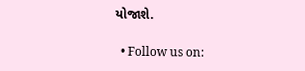યોજાશે.

  • Follow us on: